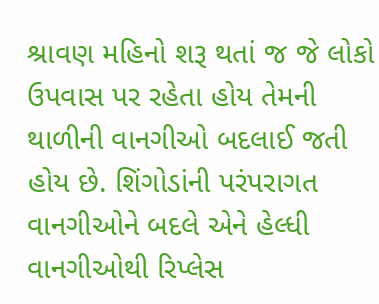શ્રાવણ મહિનો શરૂ થતાં જ જે લોકો ઉપવાસ પર રહેતા હોય તેમની થાળીની વાનગીઓ બદલાઈ જતી હોય છે. શિંગોડાંની પરંપરાગત વાનગીઓને બદલે એને હેલ્ધી વાનગીઓથી રિપ્લેસ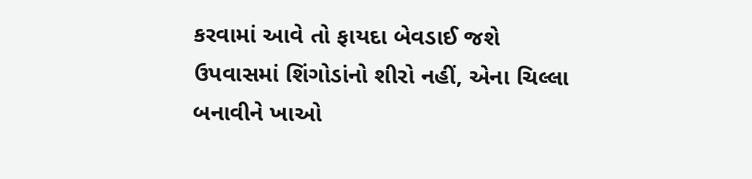કરવામાં આવે તો ફાયદા બેવડાઈ જશે
ઉપવાસમાં શિંગોડાંનો શીરો નહીં, એના ચિલ્લા બનાવીને ખાઓ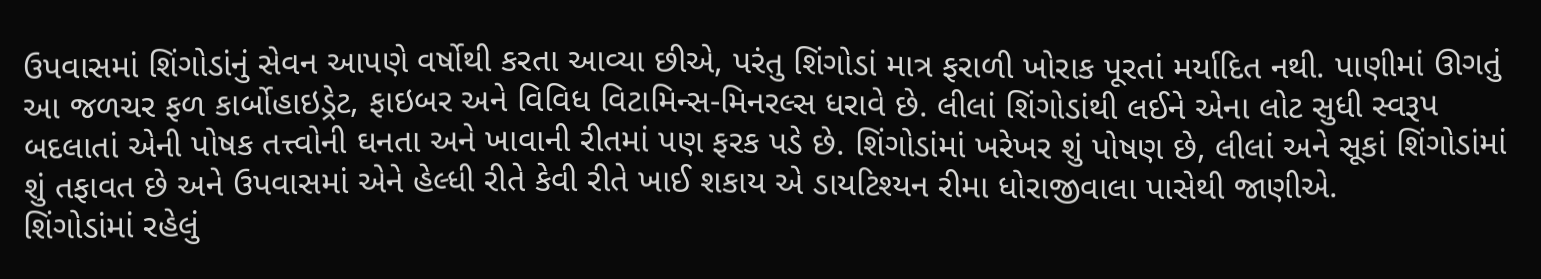ઉપવાસમાં શિંગોડાંનું સેવન આપણે વર્ષોથી કરતા આવ્યા છીએ, પરંતુ શિંગોડાં માત્ર ફરાળી ખોરાક પૂરતાં મર્યાદિત નથી. પાણીમાં ઊગતું આ જળચર ફળ કાર્બોહાઇડ્રેટ, ફાઇબર અને વિવિધ વિટામિન્સ-મિનરલ્સ ધરાવે છે. લીલાં શિંગોડાંથી લઈને એના લોટ સુધી સ્વરૂપ બદલાતાં એની પોષક તત્ત્વોની ઘનતા અને ખાવાની રીતમાં પણ ફરક પડે છે. શિંગોડાંમાં ખરેખર શું પોષણ છે, લીલાં અને સૂકાં શિંગોડાંમાં શું તફાવત છે અને ઉપવાસમાં એને હેલ્ધી રીતે કેવી રીતે ખાઈ શકાય એ ડાયટિશ્યન રીમા ધોરાજીવાલા પાસેથી જાણીએ.
શિંગોડાંમાં રહેલું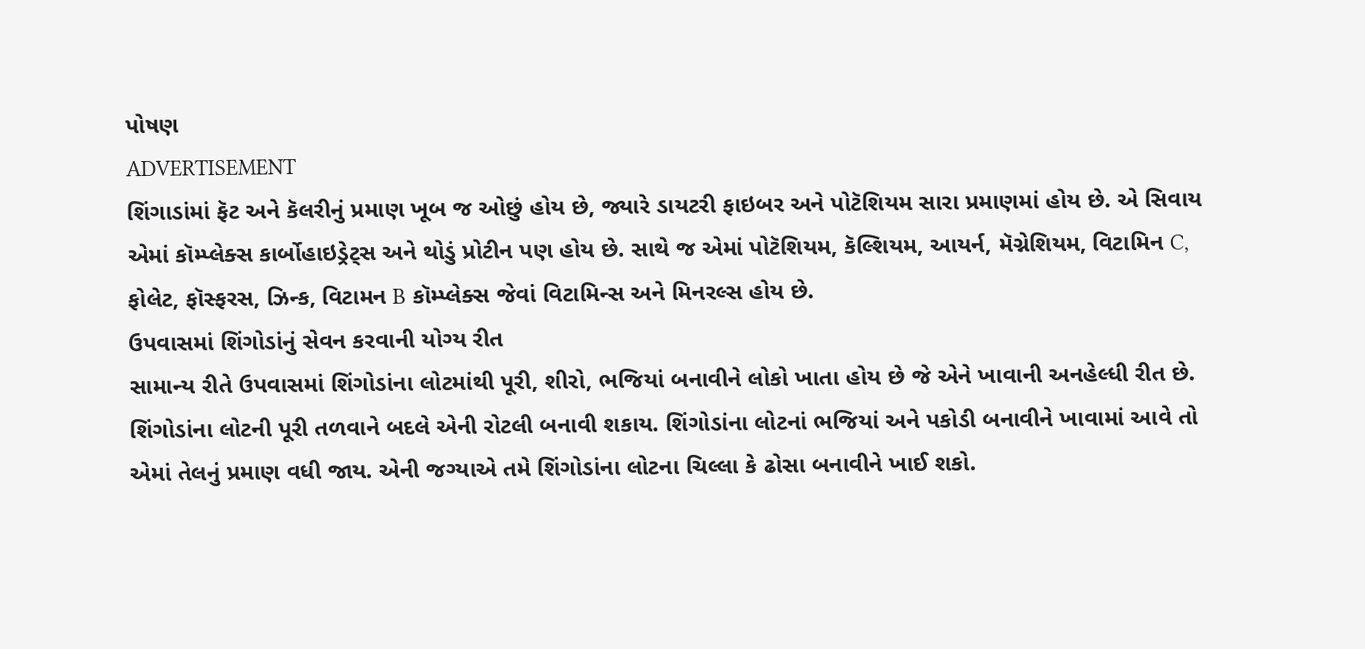પોષણ
ADVERTISEMENT
શિંગાડાંમાં ફૅટ અને કૅલરીનું પ્રમાણ ખૂબ જ ઓછું હોય છે, જ્યારે ડાયટરી ફાઇબર અને પોટૅશિયમ સારા પ્રમાણમાં હોય છે. એ સિવાય એમાં કૉમ્પ્લેક્સ કાર્બોહાઇડ્રેટ્સ અને થોડું પ્રોટીન પણ હોય છે. સાથે જ એમાં પોટૅશિયમ, કૅલ્શિયમ, આયર્ન, મૅગ્નેશિયમ, વિટામિન C, ફોલેટ, ફૉસ્ફરસ, ઝિન્ક, વિટામન B કૉમ્પ્લેક્સ જેવાં વિટામિન્સ અને મિનરલ્સ હોય છે.
ઉપવાસમાં શિંગોડાંનું સેવન કરવાની યોગ્ય રીત
સામાન્ય રીતે ઉપવાસમાં શિંગોડાંના લોટમાંથી પૂરી, શીરો, ભજિયાં બનાવીને લોકો ખાતા હોય છે જે એને ખાવાની અનહેલ્ધી રીત છે. શિંગોડાંના લોટની પૂરી તળવાને બદલે એની રોટલી બનાવી શકાય. શિંગોડાંના લોટનાં ભજિયાં અને પકોડી બનાવીને ખાવામાં આવે તો એમાં તેલનું પ્રમાણ વધી જાય. એની જગ્યાએ તમે શિંગોડાંના લોટના ચિલ્લા કે ઢોસા બનાવીને ખાઈ શકો.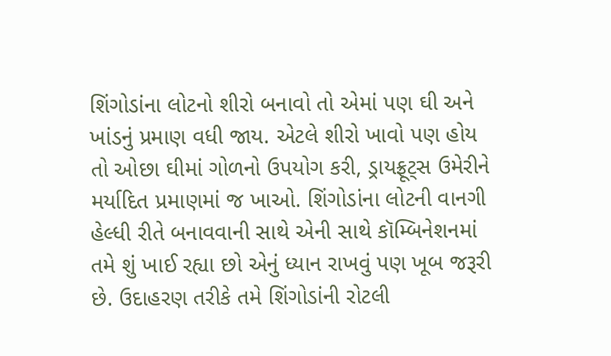શિંગોડાંના લોટનો શીરો બનાવો તો એમાં પણ ઘી અને ખાંડનું પ્રમાણ વધી જાય. એટલે શીરો ખાવો પણ હોય તો ઓછા ઘીમાં ગોળનો ઉપયોગ કરી, ડ્રાયફ્રૂટ્સ ઉમેરીને મર્યાદિત પ્રમાણમાં જ ખાઓ. શિંગોડાંના લોટની વાનગી હેલ્ધી રીતે બનાવવાની સાથે એની સાથે કૉમ્બિનેશનમાં તમે શું ખાઈ રહ્યા છો એનું ધ્યાન રાખવું પણ ખૂબ જરૂરી છે. ઉદાહરણ તરીકે તમે શિંગોડાંની રોટલી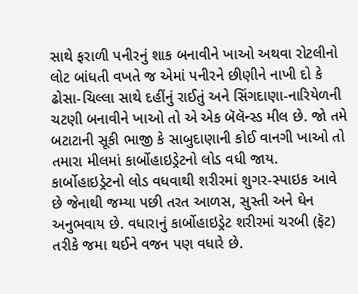સાથે ફરાળી પનીરનું શાક બનાવીને ખાઓ અથવા રોટલીનો લોટ બાંધતી વખતે જ એમાં પનીરને છીણીને નાખી દો કે ઢોસા-ચિલ્લા સાથે દહીંનું રાઈતું અને સિંગદાણા-નારિયેળની ચટણી બનાવીને ખાઓ તો એ એક બૅલૅન્સ્ડ મીલ છે. જો તમે બટાટાની સૂકી ભાજી કે સાબુદાણાની કોઈ વાનગી ખાઓ તો તમારા મીલમાં કાર્બોહાઇડ્રેટનો લોડ વધી જાય. કાર્બોહાઇડ્રેટનો લોડ વધવાથી શરીરમાં શુગર-સ્પાઇક આવે છે જેનાથી જમ્યા પછી તરત આળસ, સુસ્તી અને ઘેન અનુભવાય છે. વધારાનું કાર્બોહાઇડ્રેટ શરીરમાં ચરબી (ફૅટ) તરીકે જમા થઈને વજન પણ વધારે છે.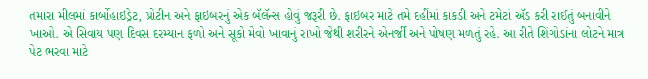તમારા મીલમાં કાર્બોહાઇડ્રેટ, પ્રોટીન અને ફાઇબરનું એક બૅલૅન્સ હોવું જરૂરી છે. ફાઇબર માટે તમે દહીંમાં કાકડી અને ટમેટાં ઍડ કરી રાઈતું બનાવીને ખાઓ. એ સિવાય પણ દિવસ દરમ્યાન ફળો અને સૂકો મેવો ખાવાનું રાખો જેથી શરીરને એનર્જી અને પોષણ મળતું રહે. આ રીતે શિંગોડાંના લોટને માત્ર પેટ ભરવા માટે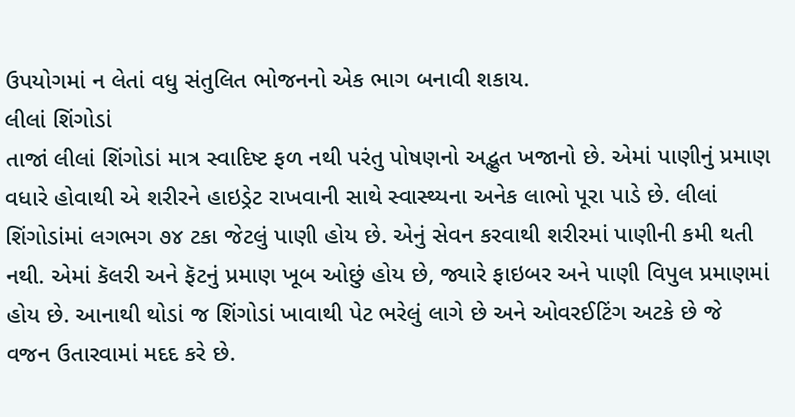ઉપયોગમાં ન લેતાં વધુ સંતુલિત ભોજનનો એક ભાગ બનાવી શકાય.
લીલાં શિંગોડાં
તાજાં લીલાં શિંગોડાં માત્ર સ્વાદિષ્ટ ફળ નથી પરંતુ પોષણનો અદ્ભુત ખજાનો છે. એમાં પાણીનું પ્રમાણ વધારે હોવાથી એ શરીરને હાઇડ્રેટ રાખવાની સાથે સ્વાસ્થ્યના અનેક લાભો પૂરા પાડે છે. લીલાં શિંગોડાંમાં લગભગ ૭૪ ટકા જેટલું પાણી હોય છે. એનું સેવન કરવાથી શરીરમાં પાણીની કમી થતી નથી. એમાં કૅલરી અને ફૅટનું પ્રમાણ ખૂબ ઓછું હોય છે, જ્યારે ફાઇબર અને પાણી વિપુલ પ્રમાણમાં હોય છે. આનાથી થોડાં જ શિંગોડાં ખાવાથી પેટ ભરેલું લાગે છે અને ઓવરઈટિંગ અટકે છે જે વજન ઉતારવામાં મદદ કરે છે.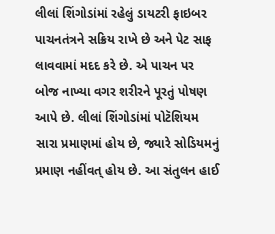લીલાં શિંગોડાંમાં રહેલું ડાયટરી ફાઇબર પાચનતંત્રને સક્રિય રાખે છે અને પેટ સાફ લાવવામાં મદદ કરે છે. એ પાચન પર બોજ નાખ્યા વગર શરીરને પૂરતું પોષણ આપે છે. લીલાં શિંગોડાંમાં પોટૅશિયમ સારા પ્રમાણમાં હોય છે, જ્યારે સોડિયમનું પ્રમાણ નહીંવત્ હોય છે. આ સંતુલન હાઈ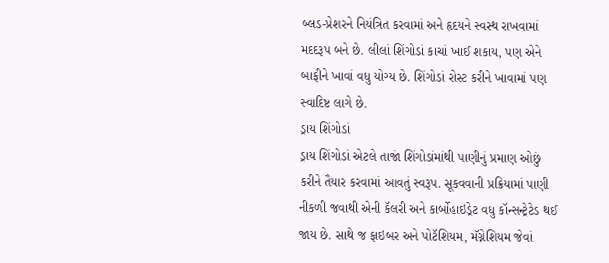બ્લડ-પ્રેશરને નિયંત્રિત કરવામાં અને હૃદયને સ્વસ્થ રાખવામાં મદદરૂપ બને છે. લીલાં શિંગોડાં કાચાં ખાઈ શકાય, પણ એને બાફીને ખાવાં વધુ યોગ્ય છે. શિંગોડાં રોસ્ટ કરીને ખાવામાં પણ સ્વાદિષ્ટ લાગે છે.
ડ્રાય શિંગોડાં
ડ્રાય શિંગોડાં એટલે તાજાં શિંગોડાંમાંથી પાણીનું પ્રમાણ ઓછું કરીને તૈયાર કરવામાં આવતું સ્વરૂપ. સૂકવવાની પ્રક્રિયામાં પાણી નીકળી જવાથી એની કૅલરી અને કાર્બોહાઇડ્રેટ વધુ કૉન્સન્ટ્રેટેડ થઈ જાય છે. સાથે જ ફાઇબર અને પોટૅશિયમ, મૅગ્નેશિયમ જેવાં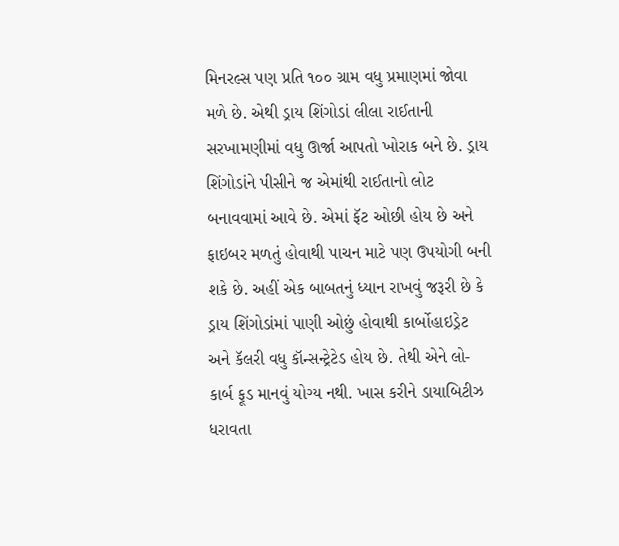મિનરલ્સ પણ પ્રતિ ૧૦૦ ગ્રામ વધુ પ્રમાણમાં જોવા મળે છે. એથી ડ્રાય શિંગોડાં લીલા રાઈતાની સરખામણીમાં વધુ ઊર્જા આપતો ખોરાક બને છે. ડ્રાય શિંગોડાંને પીસીને જ એમાંથી રાઈતાનો લોટ બનાવવામાં આવે છે. એમાં ફૅટ ઓછી હોય છે અને ફાઇબર મળતું હોવાથી પાચન માટે પણ ઉપયોગી બની શકે છે. અહીં એક બાબતનું ધ્યાન રાખવું જરૂરી છે કે ડ્રાય શિંગોડાંમાં પાણી ઓછું હોવાથી કાર્બોહાઇડ્રેટ અને કૅલરી વધુ કૉન્સન્ટ્રેટેડ હોય છે. તેથી એને લો-કાર્બ ફૂડ માનવું યોગ્ય નથી. ખાસ કરીને ડાયાબિટીઝ ધરાવતા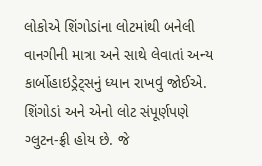લોકોએ શિંગોડાંના લોટમાંથી બનેલી વાનગીની માત્રા અને સાથે લેવાતાં અન્ય કાર્બોહાઇડ્રેટ્સનું ધ્યાન રાખવું જોઈએ. શિંગોડાં અને એનો લોટ સંપૂર્ણપણે ગ્લુટન-ફ્રી હોય છે. જે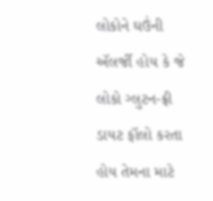લોકોને ઘઉંની ઍલર્જી હોય કે જે લોકો ગ્લુટન-ફ્રી ડાયટ ફૉલો કરતા હોય તેમના માટે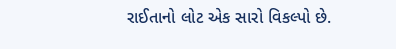રાઈતાનો લોટ એક સારો વિકલ્પો છે.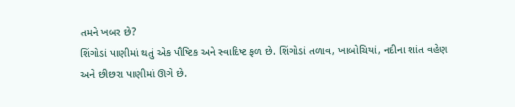તમને ખબર છે?
શિંગોડાં પાણીમાં થતું એક પૌષ્ટિક અને સ્વાદિષ્ટ ફળ છે. શિંગોડાં તળાવ, ખાબોચિયાં, નદીના શાંત વહેણ અને છીછરા પાણીમાં ઊગે છે.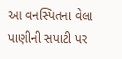આ વનસ્પિતના વેલા પાણીની સપાટી પર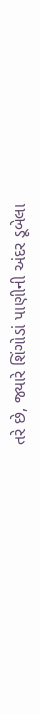તરે છે, જ્યારે શિંગોડાં પાણીની અંદર ડૂબેલા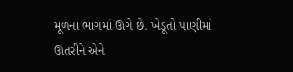મૂળના ભાગમાં ઊગે છે. ખેડૂતો પાણીમાં ઊતરીને એને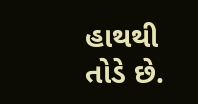હાથથી તોડે છે.